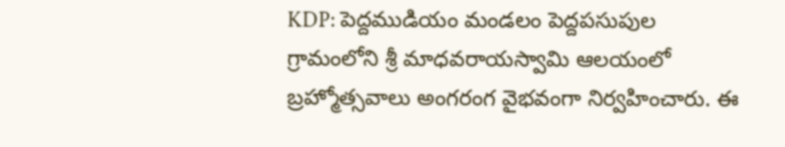KDP: పెద్దముడియం మండలం పెద్దపసుపుల గ్రామంలోని శ్రీ మాధవరాయస్వామి ఆలయంలో బ్రహ్మోత్సవాలు అంగరంగ వైభవంగా నిర్వహించారు. ఈ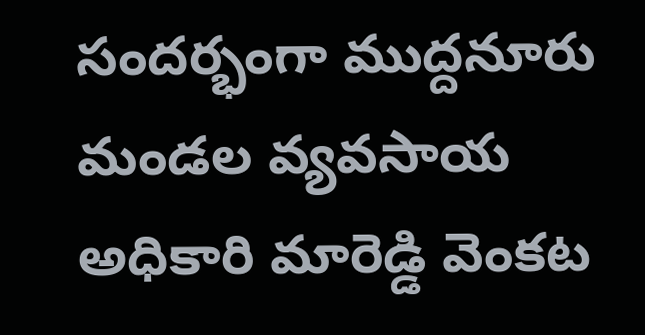సందర్భంగా ముద్దనూరు మండల వ్యవసాయ అధికారి మారెడ్డి వెంకట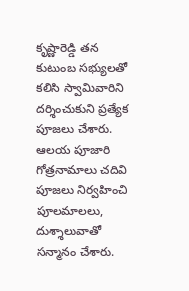కృష్ణారెడ్డి తన కుటుంబ సభ్యులతో కలిసి స్వామివారిని దర్శించుకుని ప్రత్యేక పూజలు చేశారు. ఆలయ పూజారి గోత్రనామాలు చదివి పూజలు నిర్వహించి పూలమాలలు, దుశ్శాలువాతో సన్మానం చేశారు.